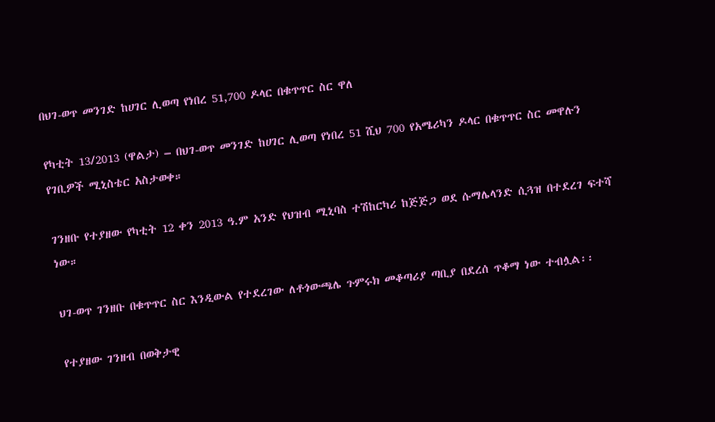በህገ-ወጥ መንገድ ከሀገር ሊወጣ የነበረ 51,700 ዶላር በቁጥጥር ስር ዋለ

የካቲት 13/2013 (ዋልታ) – በህገ-ወጥ መንገድ ከሀገር ሊወጣ የነበረ 51 ሺህ 700 የአሜሪካን ዶላር በቁጥጥር ስር መዋሉን የገቢዎች ሚኒስቴር አስታወቀ።

ገንዘቡ የተያዘው የካቲት 12 ቀን 2013 ዓ.ም አንድ የህዝብ ሚኒባስ ተሽከርካሪ ከጅጅጋ ወደ ሱማሌላንድ ሲጓዝ በተደረገ ፍተሻ ነው።

ህገ-ወጥ ገንዘቡ በቁጥጥር ስር እንዲውል የተደረገው ለቶጎውጫሌ ጉምሩክ መቆጣሪያ ጣቢያ በደረሰ ጥቆማ ነው ተብሏል፡፡

የተያዘው ገንዘብ በወቅታዊ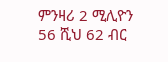ምንዛሪ 2 ሚሊዮን 56 ሺህ 62 ብር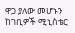ዋጋ ያለው መሆኑን ከገቢዎች ሚኒስቴር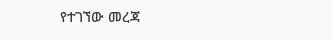የተገኘው መረጃ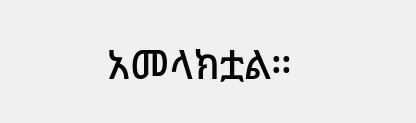አመላክቷል።